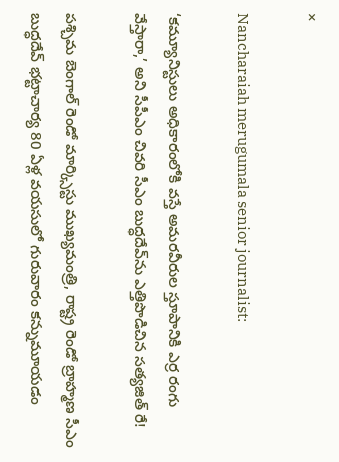×

Nancharaiah merugumala senior journalist:

‘కమ్యూనిస్టులు అధికారంలోకి వస్తే అమరవీరుల స్తూపానికి ఎర్ర రంగు వేస్తారా,’ అని సీపీఎం చివరి సీఎం బుద్ధదేవ్‌ను ఎత్తిపొడిచిన సత్యజిత్‌ రే!

పశ్చిమ బెంగాల్‌ రెండో మార్క్సిస్టు ముఖ్యమంత్రి, రాష్ట్ర రెండో బ్రాహ్మణ సీఎం బుద్ధదేవ్‌ భట్టాచార్య 80 ఏళ్ల వయసులో గురువారం కన్నుమూయడం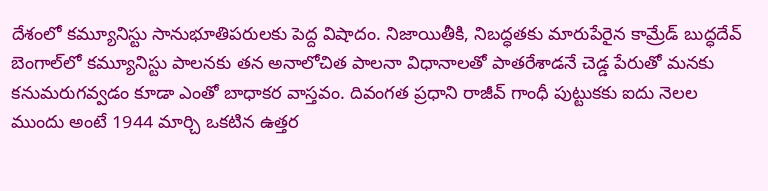దేశంలో కమ్యూనిస్టు సానుభూతిపరులకు పెద్ద విషాదం. నిజాయితీకి, నిబద్ధతకు మారుపేరైన కామ్రేడ్‌ బుద్ధదేవ్‌ బెంగాల్‌లో కమ్యూనిస్టు పాలనకు తన అనాలోచిత పాలనా విధానాలతో పాతరేశాడనే చెడ్డ పేరుతో మనకు కనుమరుగవ్వడం కూడా ఎంతో బాధాకర వాస్తవం. దివంగత ప్రధాని రాజీవ్‌ గాంధీ పుట్టుకకు ఐదు నెలల ముందు అంటే 1944 మార్చి ఒకటిన ఉత్తర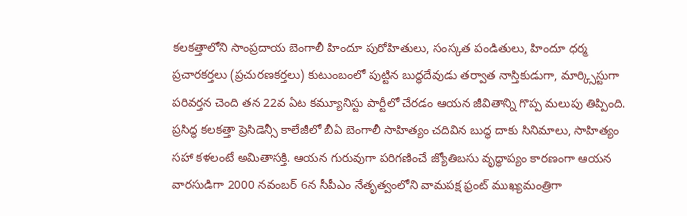కలకత్తాలోని సాంప్రదాయ బెంగాలీ హిందూ పురోహితులు, సంస్కత పండితులు, హిందూ ధర్మ ప్రచారకర్తలు (ప్రచురణకర్తలు) కుటుంబంలో పుట్టిన బుద్ధదేవుడు తర్వాత నాస్తికుడుగా, మార్క్సిస్టుగా పరివర్తన చెంది తన 22వ ఏట కమ్యూనిస్టు పార్టీలో చేరడం ఆయన జీవితాన్ని గొప్ప మలుపు తిప్పింది. ప్రసిద్ధ కలకత్తా ప్రెసిడెన్సీ కాలేజీలో బీఏ బెంగాలీ సాహిత్యం చదివిన బుద్ధ దాకు సినిమాలు, సాహిత్యం సహా కళలంటే అమితాసక్తి. ఆయన గురువుగా పరిగణించే జ్యోతిబసు వృద్ధాప్యం కారణంగా ఆయన వారసుడిగా 2000 నవంబర్‌ 6న సీపీఎం నేతృత్వంలోని వామపక్ష ఫ్రంట్‌ ముఖ్యమంత్రిగా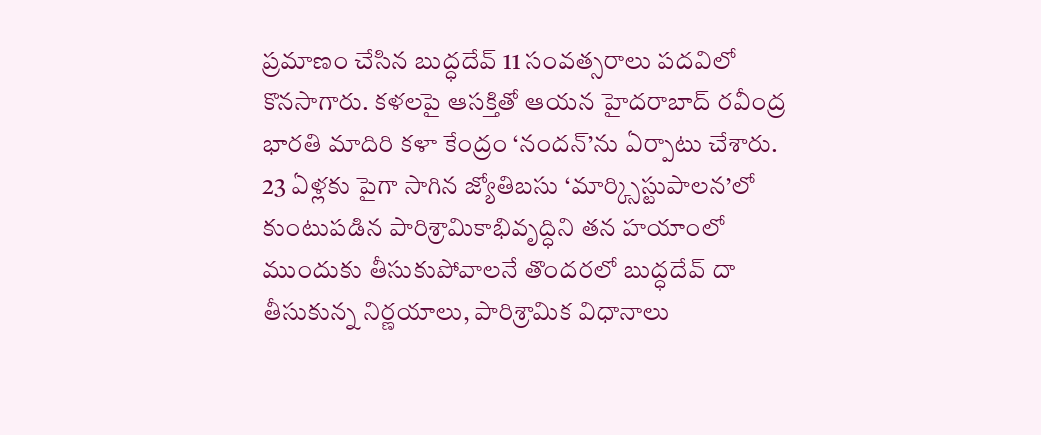ప్రమాణం చేసిన బుద్ధదేవ్‌ 11 సంవత్సరాలు పదవిలో కొనసాగారు. కళలపై ఆసక్తితో ఆయన హైదరాబాద్‌ రవీంద్ర భారతి మాదిరి కళా కేంద్రం ‘నందన్‌’ను ఏర్పాటు చేశారు. 23 ఏళ్లకు పైగా సాగిన జ్యోతిబసు ‘మార్క్సిస్టుపాలన’లో కుంటుపడిన పారిశ్రామికాభివృద్ధిని తన హయాంలో ముందుకు తీసుకుపోవాలనే తొందరలో బుద్ధదేవ్‌ దా తీసుకున్న నిర్ణయాలు, పారిశ్రామిక విధానాలు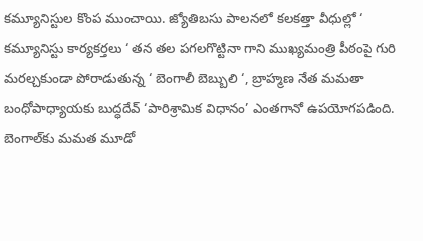కమ్యూనిస్టుల కొంప ముంచాయి. జ్యోతిబసు పాలనలో కలకత్తా వీధుల్లో ‘ కమ్యూనిస్టు కార్యకర్తలు ‘ తన తల పగలగొట్టినా గాని ముఖ్యమంత్రి పీఠంపై గురి మరల్చకుండా పోరాడుతున్న ‘ బెంగాలీ బెబ్బులి ‘, బ్రాహ్మణ నేత మమతా బంధోపాధ్యాయకు బుద్ధదేవ్‌ ‘పారిశ్రామిక విధానం’ ఎంతగానో ఉపయోగపడింది. బెంగాల్‌కు మమత మూడో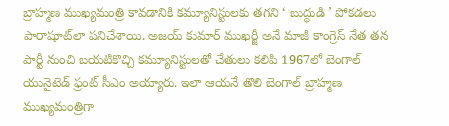బ్రాహ్మణ ముఖ్యమంత్రి కావడానికి కమ్యూనిస్టులకు తగని ‘ బుద్ధుడి ’ పోకడలు పారాషూట్‌లా పనిచేశాయి. అజయ్‌ కుమార్‌ ముఖర్జీ అనే మాజీ కాంగ్రెస్‌ నేత తన పార్టీ నుంచి బయటికొచ్చి కమ్యూనిస్టులతో చేతులు కలిపి 1967లో బెంగాల్‌ యునైటెడ్‌ ఫ్రంట్‌ సీఎం అయ్యారు. ఇలా ఆయనే తొలి బెంగాల్‌ బ్రాహ్మణ ముఖ్యమంత్రిగా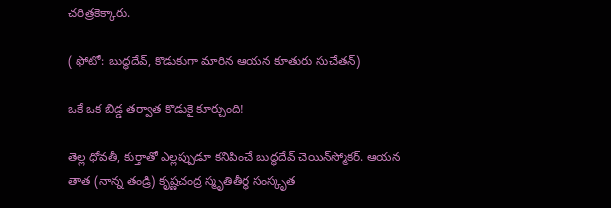చరిత్రకెక్కారు.

( ఫోటో: బుద్ధదేవ్, కొడుకుగా మారిన ఆయన కూతురు సుచేతన్)

ఒకే ఒక బిడ్డ తర్వాత కొడుకై కూర్చుంది!

తెల్ల ధోవతీ, కుర్తాతో ఎల్లప్పుడూ కనిపించే బుద్ధదేవ్‌ చెయిన్‌స్మోకర్‌. ఆయన తాత (నాన్న తండ్రి) కృష్ణచంద్ర స్మృతితీర్థ సంస్కృత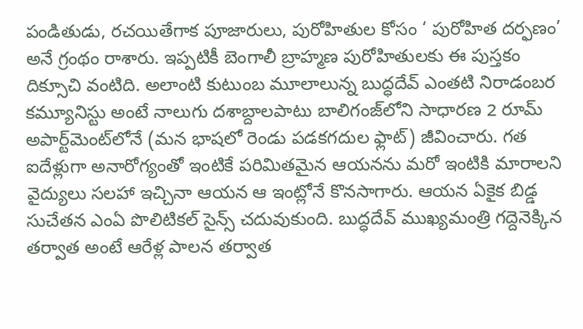పండితుడు, రచయితేగాక పూజారులు, పురోహితుల కోసం ‘ పురోహిత దర్ఫణం’ అనే గ్రంథం రాశారు. ఇప్పటికీ బెంగాలీ బ్రాహ్మణ పురోహితులకు ఈ పుస్తకం దిక్సూచి వంటిది. అలాంటి కుటుంబ మూలాలున్న బుద్ధదేవ్‌ ఎంతటి నిరాడంబర కమ్యూనిస్టు అంటే నాలుగు దశాబ్దాలపాటు బాలిగంజ్‌లోని సాధారణ 2 రూమ్‌ అపార్ట్‌మెంట్‌లోనే (మన భాషలో రెండు పడకగదుల ఫ్లాట్‌) జీవించారు. గత ఐదేళ్లుగా అనారోగ్యంతో ఇంటికే పరిమితమైన ఆయనను మరో ఇంటికి మారాలని వైద్యులు సలహా ఇచ్చినా ఆయన ఆ ఇంట్లోనే కొనసాగారు. ఆయన ఏకైక బిడ్డ సుచేతన ఎంఏ పొలిటికల్‌ సైన్స్‌ చదువుకుంది. బుద్ధదేవ్‌ ముఖ్యమంత్రి గద్దెనెక్కిన తర్వాత అంటే ఆరేళ్ల పాలన తర్వాత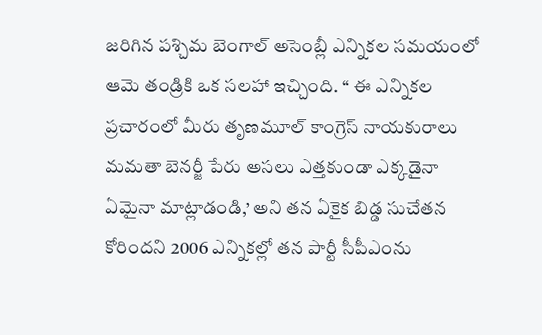జరిగిన పశ్చిమ బెంగాల్‌ అసెంబ్లీ ఎన్నికల సమయంలో ఆమె తండ్రికి ఒక సలహా ఇచ్చింది. ‘‘ ఈ ఎన్నికల ప్రచారంలో మీరు తృణమూల్‌ కాంగ్రెస్‌ నాయకురాలు మమతా బెనర్జీ పేరు అసలు ఎత్తకుండా ఎక్కడైనా ఏమైనా మాట్లాడండి,’ అని తన ఏకైక బిడ్డ సుచేతన కోరిందని 2006 ఎన్నికల్లో తన పార్టీ సీపీఎంను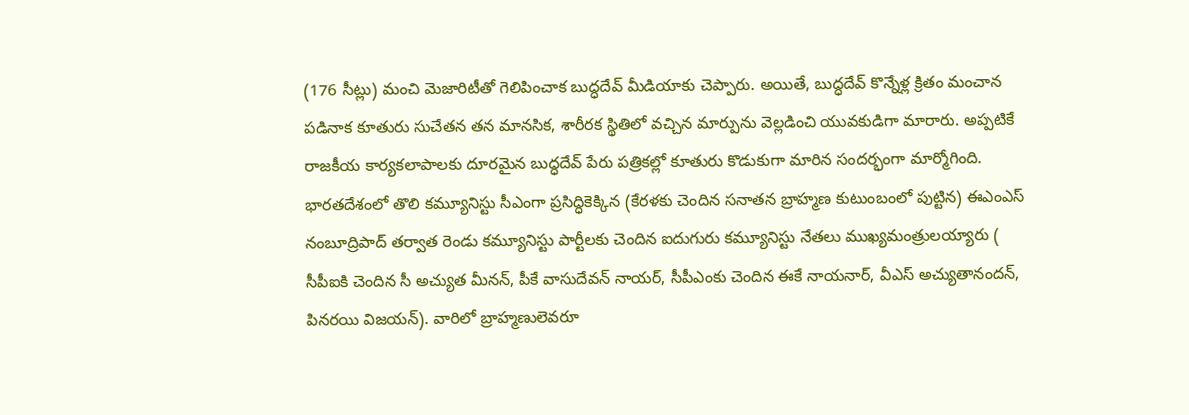(176 సీట్లు) మంచి మెజారిటీతో గెలిపించాక బుద్ధదేవ్‌ మీడియాకు చెప్పారు. అయితే, బుద్ధదేవ్‌ కొన్నేళ్ల క్రితం మంచాన పడినాక కూతురు సుచేతన తన మానసిక, శారీరక స్థితిలో వచ్చిన మార్పును వెల్లడించి యువకుడిగా మారారు. అప్పటికే రాజకీయ కార్యకలాపాలకు దూరమైన బుద్ధదేవ్‌ పేరు పత్రికల్లో కూతురు కొడుకుగా మారిన సందర్భంగా మార్మోగింది. భారతదేశంలో తొలి కమ్యూనిస్టు సీఎంగా ప్రసిద్ధికెక్కిన (కేరళకు చెందిన సనాతన బ్రాహ్మణ కుటుంబంలో పుట్టిన) ఈఎంఎస్‌ నంబూద్రిపాద్‌ తర్వాత రెండు కమ్యూనిస్టు పార్టీలకు చెందిన ఐదుగురు కమ్యూనిస్టు నేతలు ముఖ్యమంత్రులయ్యారు ( సీపీఐకి చెందిన సీ అచ్యుత మీనన్, పీకే వాసుదేవన్‌ నాయర్, సీపీఎంకు చెందిన ఈకే నాయనార్, వీఎస్‌ అచ్యుతానందన్, పినరయి విజయన్‌). వారిలో బ్రాహ్మణులెవరూ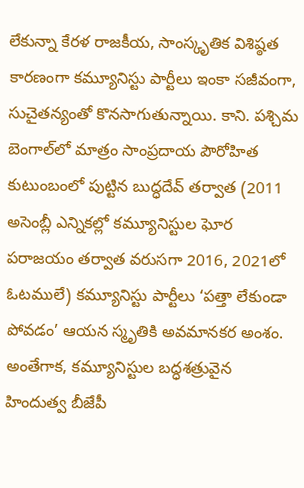లేకున్నా కేరళ రాజకీయ, సాంస్కృతిక విశిష్ఠత కారణంగా కమ్యూనిస్టు పార్టీలు ఇంకా సజీవంగా, సుచైతన్యంతో కొనసాగుతున్నాయి. కాని. పశ్చిమ బెంగాల్‌లో మాత్రం సాంప్రదాయ పౌరోహిత కుటుంబంలో పుట్టిన బుద్ధదేవ్‌ తర్వాత (2011 అసెంబ్లీ ఎన్నికల్లో కమ్యూనిస్టుల ఘోర పరాజయం తర్వాత వరుసగా 2016, 2021లో ఓటములే) కమ్యూనిస్టు పార్టీలు ‘పత్తా లేకుండా పోవడం’ ఆయన స్మృతికి అవమానకర అంశం. అంతేగాక, కమ్యూనిస్టుల బద్ధశత్రువైన హిందుత్వ బీజేపీ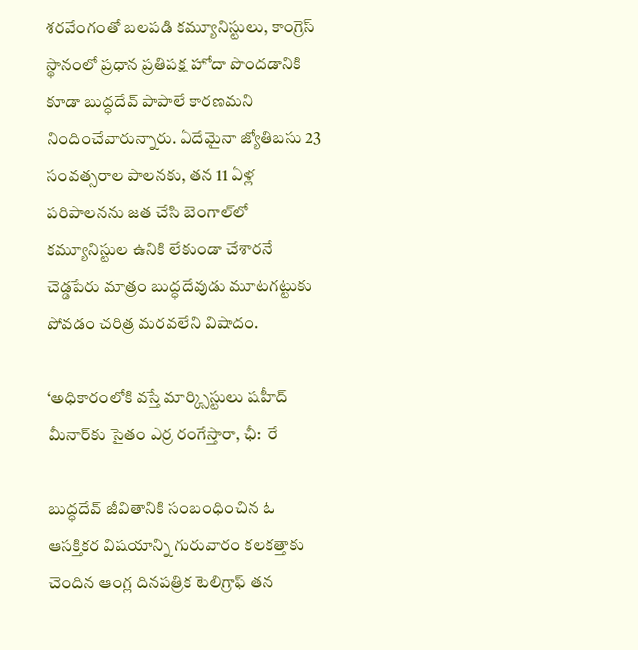శరవేంగంతో బలపడి కమ్యూనిస్టులు, కాంగ్రెస్‌ స్థానంలో ప్రధాన ప్రతిపక్ష హోదా పొందడానికి కూడా బుద్ధదేవ్‌ పాపాలే కారణమని నిందించేవారున్నారు. ఏదేమైనా జ్యోతిబసు 23 సంవత్సరాల పాలనకు, తన 11 ఏళ్ల పరిపాలనను జత చేసి బెంగాల్‌లో కమ్యూనిస్టుల ఉనికి లేకుండా చేశారనే చెడ్డపేరు మాత్రం బుద్ధదేవుడు మూటగట్టుకు పోవడం చరిత్ర మరవలేని విషాదం.

‘అధికారంలోకి వస్తే మార్క్సిస్టులు షహీద్‌ మీనార్‌కు సైతం ఎర్ర రంగేస్తారా, ఛీ:  రే

బుద్ధదేవ్‌ జీవితానికి సంబంధించిన ఓ ఆసక్తికర విషయాన్ని గురువారం కలకత్తాకు చెందిన ఆంగ్ల దినపత్రిక టెలిగ్రాఫ్‌ తన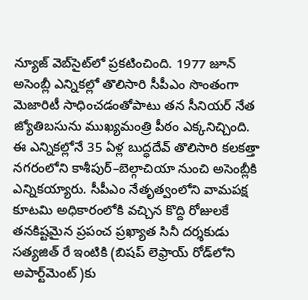న్యూజ్‌ వెబ్‌సైట్‌లో ప్రకటించింది. 1977 జూన్‌ అసెంబ్లీ ఎన్నికల్లో తొలిసారి సీపీఎం సొంతంగా మెజారిటీ సాధించడంతోపాటు తన సీనియర్‌ నేత జ్యోతిబసును ముఖ్యమంత్రి పీఠం ఎక్కనిచ్చింది. ఈ ఎన్నికల్లోనే 35 ఏళ్ల బుద్ధదేవ్‌ తొలిసారి కలకత్తా నగరంలోని కాశీపుర్‌–బెల్గాచియా నుంచి అసెంబ్లీకి ఎన్నికయ్యారు. సీపీఎం నేతృత్వంలోని వామపక్ష కూటమి అధికారంలోకి వచ్చిన కొద్ది రోజులకే తనకిష్టమైన ప్రపంచ ప్రఖ్యాత సినీ దర్శకుడు సత్యజిత్‌ రే ఇంటికి (బిషప్‌ లెఫ్రాయ్‌ రోడ్‌లోని అపార్ట్‌మెంట్‌)కు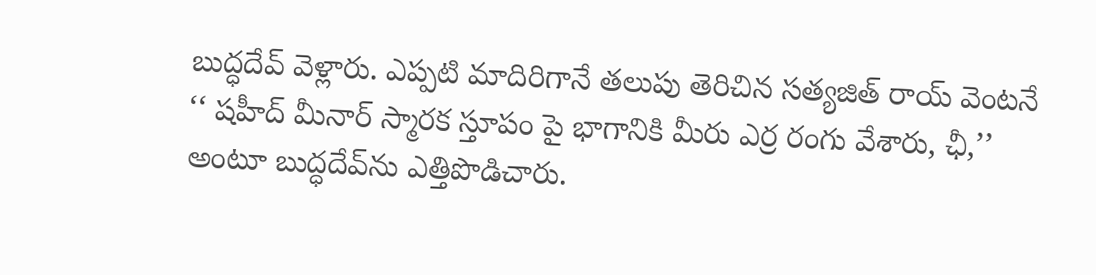బుద్ధదేవ్‌ వెళ్లారు. ఎప్పటి మాదిరిగానే తలుపు తెరిచిన సత్యజిత్‌ రాయ్‌ వెంటనే ‘‘ షహీద్‌ మీనార్‌ స్మారక స్తూపం పై భాగానికి మీరు ఎర్ర రంగు వేశారు, ఛీ,’’ అంటూ బుద్ధదేవ్‌ను ఎత్తిపొడిచారు.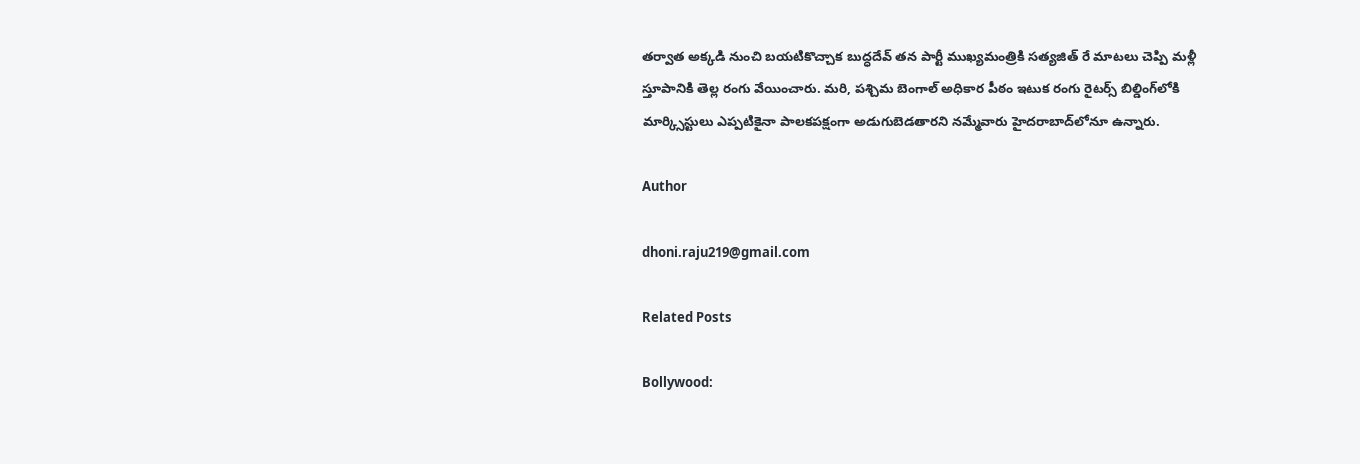తర్వాత అక్కడి నుంచి బయటికొచ్చాక బుద్ధదేవ్‌ తన పార్టీ ముఖ్యమంత్రికి సత్యజిత్‌ రే మాటలు చెప్పి మళ్లీ స్తూపానికి తెల్ల రంగు వేయించారు. మరి, పశ్చిమ బెంగాల్‌ అధికార పీఠం ఇటుక రంగు రైటర్స్‌ బిల్డింగ్‌లోకి మార్క్సిస్టులు ఎప్పటికైనా పాలకపక్షంగా అడుగుబెడతారని నమ్మేవారు హైదరాబాద్‌లోనూ ఉన్నారు.

Author

dhoni.raju219@gmail.com

Related Posts

Bollywood: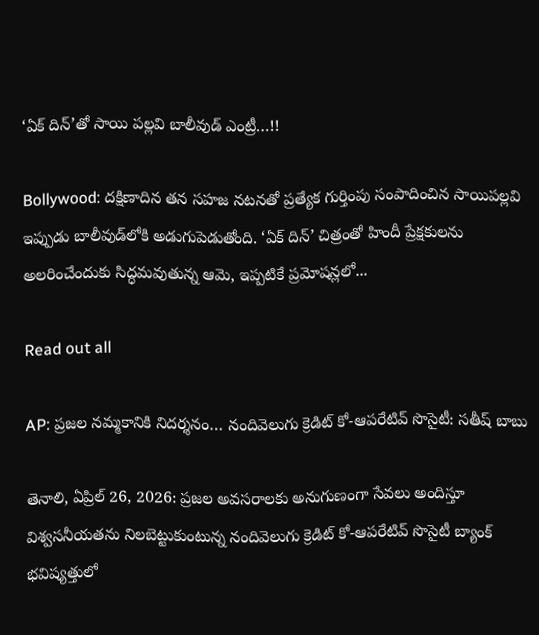‘ఏక్ దిన్’తో సాయి పల్లవి బాలీవుడ్‌ ఎంట్రీ…!!

Bollywood: దక్షిణాదిన తన సహజ నటనతో ప్రత్యేక గుర్తింపు సంపాదించిన సాయిపల్లవి ఇప్పుడు బాలీవుడ్‌లోకి అడుగుపెడుతోంది. ‘ఏక్ దిన్’ చిత్రంతో హిందీ ప్రేక్షకులను అలరించేందుకు సిద్ధమవుతున్న ఆమె, ఇప్పటికే ప్రమోషన్లలో...

Read out all

AP: ప్రజల నమ్మకానికి నిదర్శనం… నందివెలుగు క్రెడిట్ కో-ఆపరేటివ్ సొసైటీ: సతీష్ బాబు

తెనాలి, ఏప్రిల్ 26, 2026: ప్రజల అవసరాలకు అనుగుణంగా సేవలు అందిస్తూ విశ్వసనీయతను నిలబెట్టుకుంటున్న నందివెలుగు క్రెడిట్ కో-ఆపరేటివ్ సొసైటీ బ్యాంక్ భవిష్యత్తులో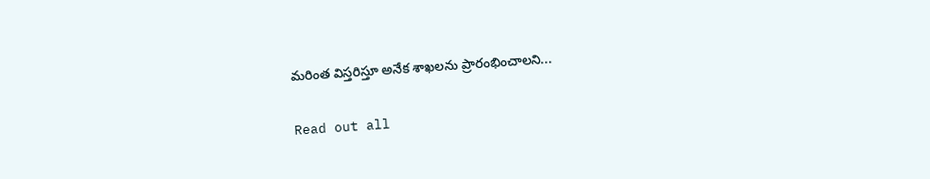మరింత విస్తరిస్తూ అనేక శాఖలను ప్రారంభించాలని...

Read out all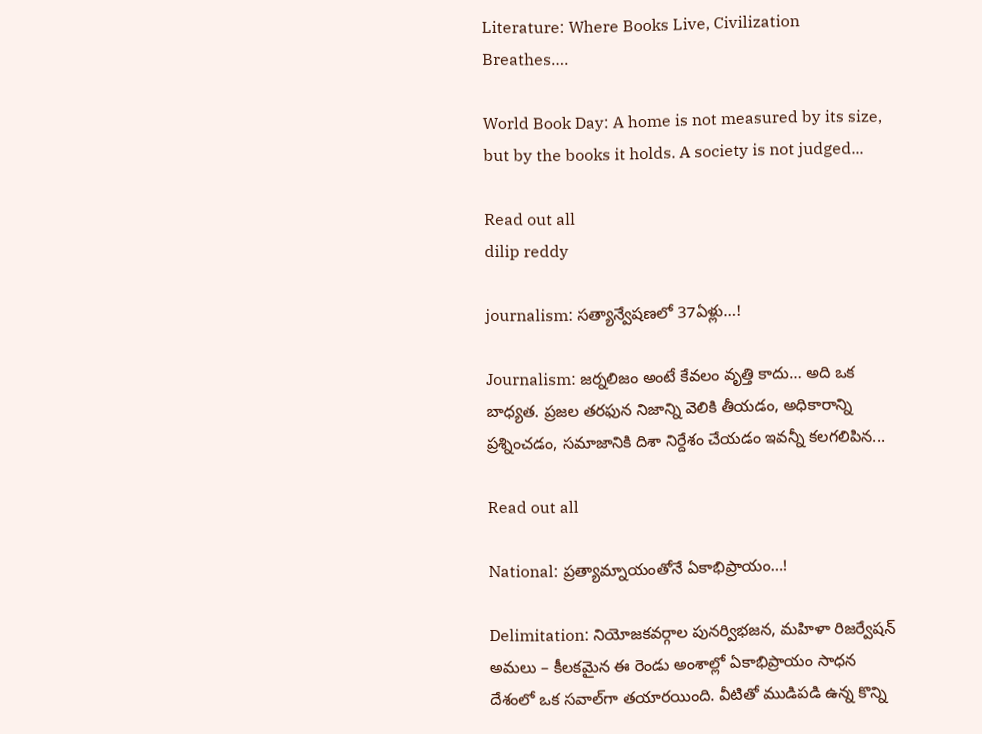Literature: Where Books Live, Civilization Breathes….

World Book Day: A home is not measured by its size, but by the books it holds. A society is not judged...

Read out all
dilip reddy

journalism: సత్యాన్వేషణలో 37ఏళ్లు…!

Journalism: జర్నలిజం అంటే కేవలం వృత్తి కాదు… అది ఒక బాధ్యత. ప్రజల తరఫున నిజాన్ని వెలికి తీయడం, అధికారాన్ని ప్రశ్నించడం, సమాజానికి దిశా నిర్దేశం చేయడం ఇవన్నీ కలగలిపిన...

Read out all

National: ప్రత్యామ్నాయంతోనే ఏకాభిప్రాయం…!

Delimitation: నియోజకవర్గాల పునర్విభజన, మహిళా రిజర్వేష‌న్ అమలు – కీలకమైన ఈ రెండు అంశాల్లో ఏకాభిప్రాయం సాధన దేశంలో ఒక సవాల్‌గా తయారయింది. వీటితో ముడిపడి ఉన్న కొన్ని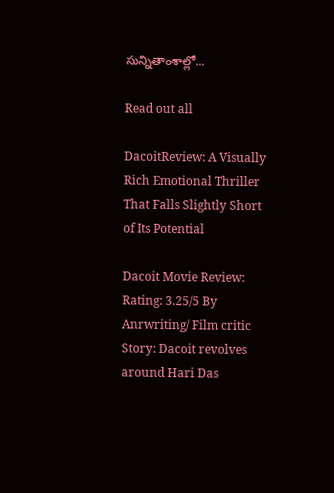సున్నితాంశాల్లో...

Read out all

DacoitReview: A Visually Rich Emotional Thriller That Falls Slightly Short of Its Potential

Dacoit Movie Review:  Rating: 3.25/5 By Anrwriting/ Film critic  Story: Dacoit revolves around Hari Das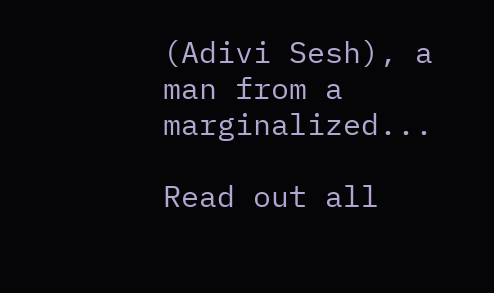(Adivi Sesh), a man from a marginalized...

Read out all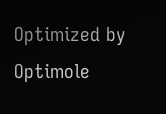Optimized by Optimole